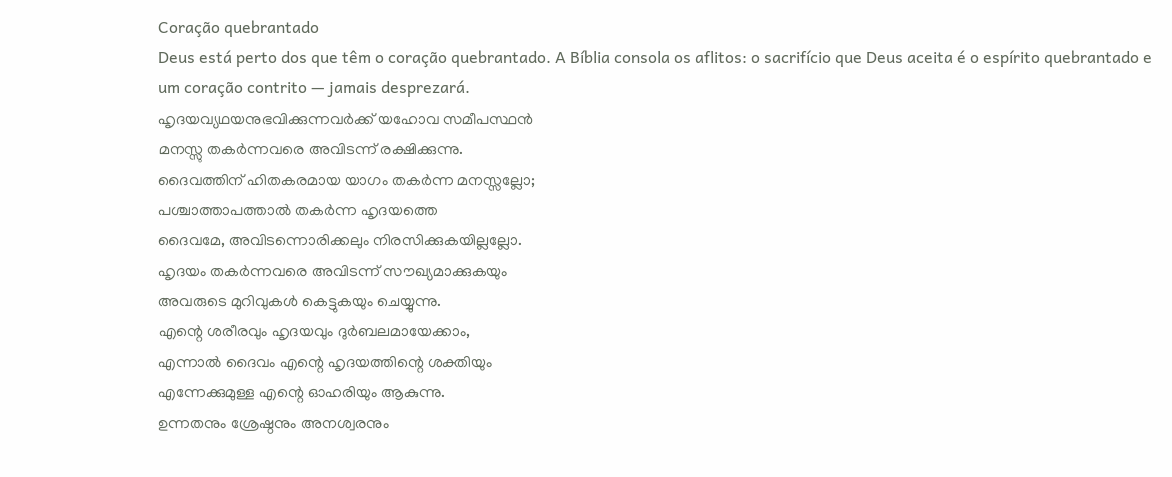Coração quebrantado
Deus está perto dos que têm o coração quebrantado. A Bíblia consola os aflitos: o sacrifício que Deus aceita é o espírito quebrantado e um coração contrito — jamais desprezará.
ഹൃദയവ്യഥയനുഭവിക്കുന്നവർക്ക് യഹോവ സമീപസ്ഥൻ
മനസ്സു തകർന്നവരെ അവിടന്ന് രക്ഷിക്കുന്നു.
ദൈവത്തിന് ഹിതകരമായ യാഗം തകർന്ന മനസ്സല്ലോ;
പശ്ചാത്താപത്താൽ തകർന്ന ഹൃദയത്തെ
ദൈവമേ, അവിടന്നൊരിക്കലും നിരസിക്കുകയില്ലല്ലോ.
ഹൃദയം തകർന്നവരെ അവിടന്ന് സൗഖ്യമാക്കുകയും
അവരുടെ മുറിവുകൾ കെട്ടുകയും ചെയ്യുന്നു.
എന്റെ ശരീരവും ഹൃദയവും ദുർബലമായേക്കാം,
എന്നാൽ ദൈവം എന്റെ ഹൃദയത്തിന്റെ ശക്തിയും
എന്നേക്കുമുള്ള എന്റെ ഓഹരിയും ആകുന്നു.
ഉന്നതനും ശ്രേഷ്ഠനും അനശ്വരനും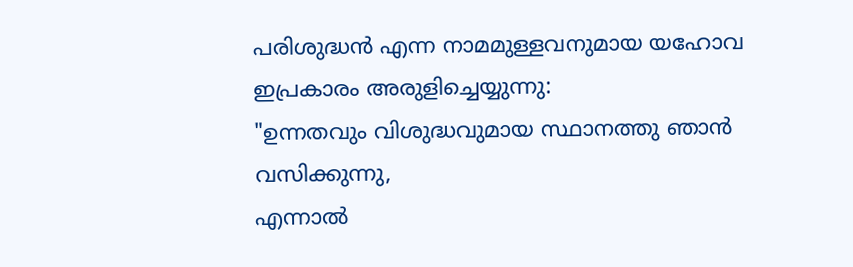പരിശുദ്ധൻ എന്ന നാമമുള്ളവനുമായ യഹോവ ഇപ്രകാരം അരുളിച്ചെയ്യുന്നു:
"ഉന്നതവും വിശുദ്ധവുമായ സ്ഥാനത്തു ഞാൻ വസിക്കുന്നു,
എന്നാൽ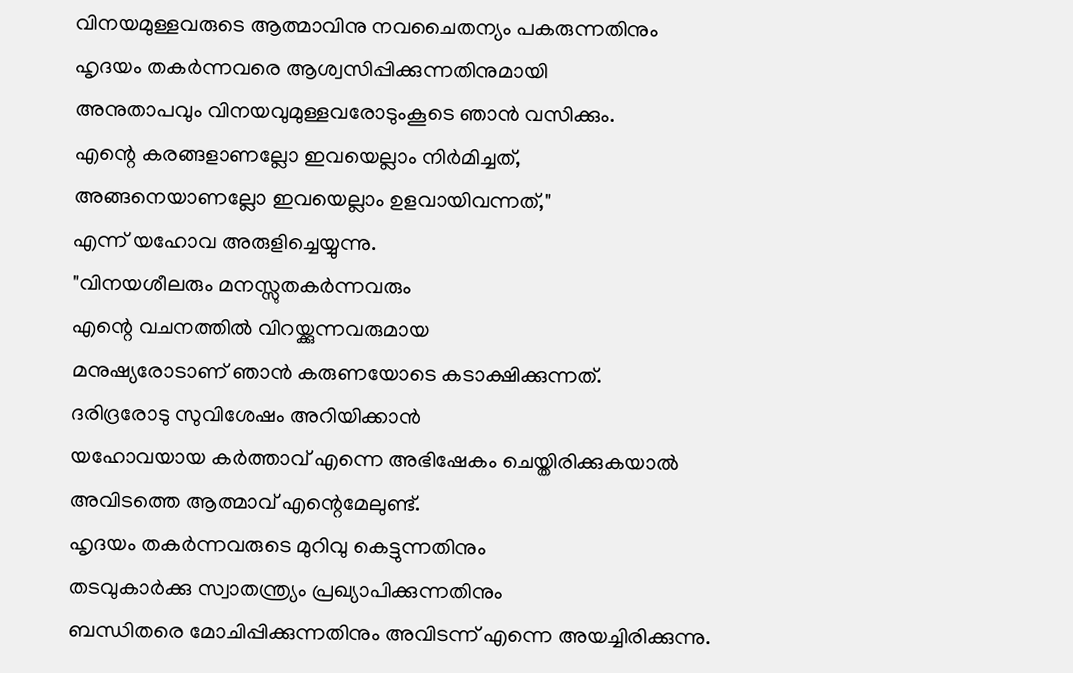വിനയമുള്ളവരുടെ ആത്മാവിനു നവചൈതന്യം പകരുന്നതിനും
ഹൃദയം തകർന്നവരെ ആശ്വസിപ്പിക്കുന്നതിനുമായി
അനുതാപവും വിനയവുമുള്ളവരോടുംകൂടെ ഞാൻ വസിക്കും.
എന്റെ കരങ്ങളാണല്ലോ ഇവയെല്ലാം നിർമിച്ചത്,
അങ്ങനെയാണല്ലോ ഇവയെല്ലാം ഉളവായിവന്നത്,"
എന്ന് യഹോവ അരുളിച്ചെയ്യുന്നു.
"വിനയശീലരും മനസ്സുതകർന്നവരും
എന്റെ വചനത്തിൽ വിറയ്ക്കുന്നവരുമായ
മനുഷ്യരോടാണ് ഞാൻ കരുണയോടെ കടാക്ഷിക്കുന്നത്.
ദരിദ്രരോടു സുവിശേഷം അറിയിക്കാൻ
യഹോവയായ കർത്താവ് എന്നെ അഭിഷേകം ചെയ്തിരിക്കുകയാൽ
അവിടത്തെ ആത്മാവ് എന്റെമേലുണ്ട്.
ഹൃദയം തകർന്നവരുടെ മുറിവു കെട്ടുന്നതിനും
തടവുകാർക്കു സ്വാതന്ത്ര്യം പ്രഖ്യാപിക്കുന്നതിനും
ബന്ധിതരെ മോചിപ്പിക്കുന്നതിനും അവിടന്ന് എന്നെ അയച്ചിരിക്കുന്നു.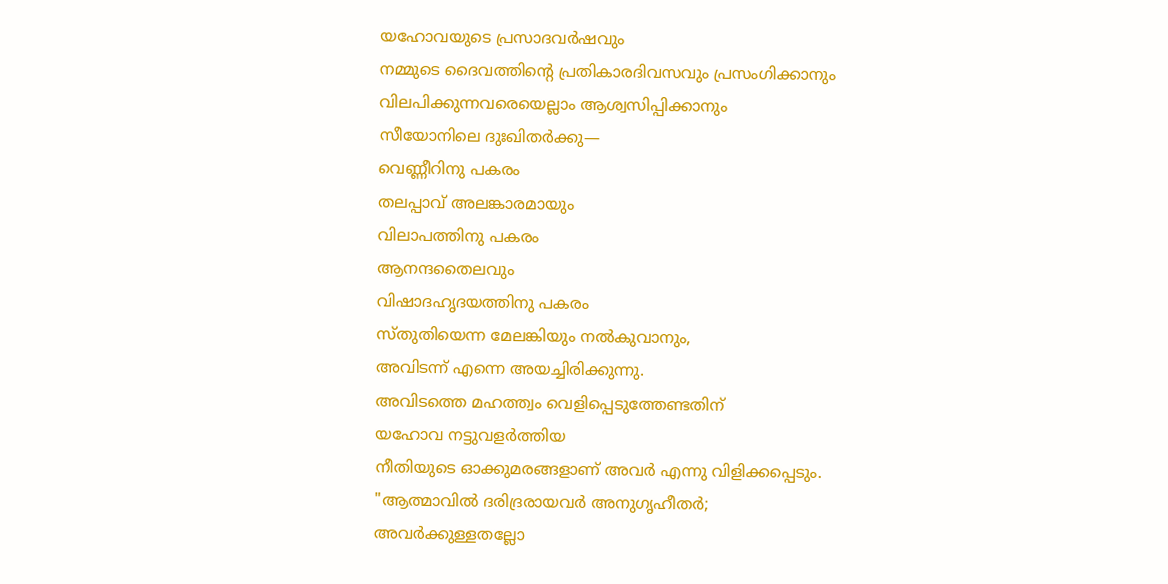യഹോവയുടെ പ്രസാദവർഷവും
നമ്മുടെ ദൈവത്തിന്റെ പ്രതികാരദിവസവും പ്രസംഗിക്കാനും
വിലപിക്കുന്നവരെയെല്ലാം ആശ്വസിപ്പിക്കാനും
സീയോനിലെ ദുഃഖിതർക്കു—
വെണ്ണീറിനു പകരം
തലപ്പാവ് അലങ്കാരമായും
വിലാപത്തിനു പകരം
ആനന്ദതൈലവും
വിഷാദഹൃദയത്തിനു പകരം
സ്തുതിയെന്ന മേലങ്കിയും നൽകുവാനും,
അവിടന്ന് എന്നെ അയച്ചിരിക്കുന്നു.
അവിടത്തെ മഹത്ത്വം വെളിപ്പെടുത്തേണ്ടതിന്
യഹോവ നട്ടുവളർത്തിയ
നീതിയുടെ ഓക്കുമരങ്ങളാണ് അവർ എന്നു വിളിക്കപ്പെടും.
"ആത്മാവിൽ ദരിദ്രരായവർ അനുഗൃഹീതർ;
അവർക്കുള്ളതല്ലോ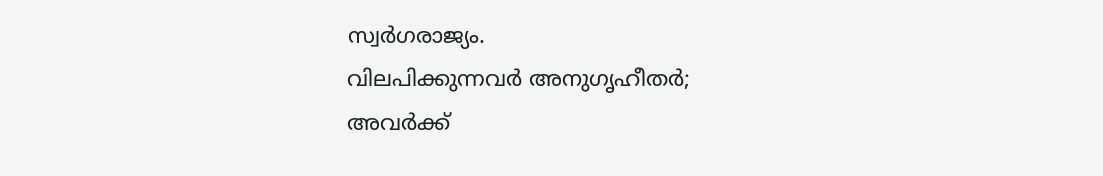സ്വർഗരാജ്യം.
വിലപിക്കുന്നവർ അനുഗൃഹീതർ;
അവർക്ക്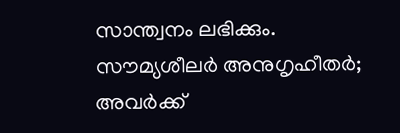സാന്ത്വനം ലഭിക്കും.
സൗമ്യശീലർ അനുഗൃഹീതർ;
അവർക്ക്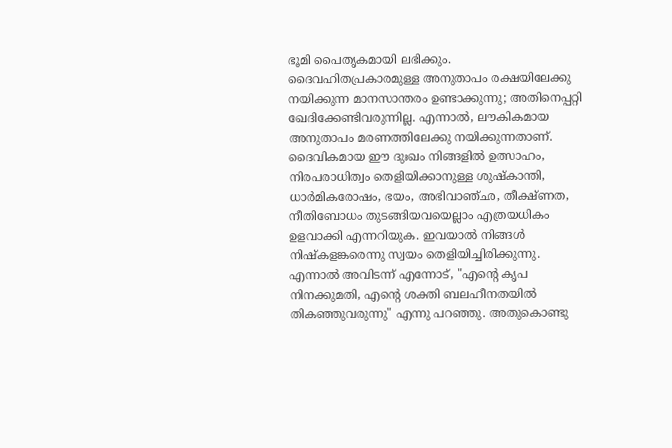ഭൂമി പൈതൃകമായി ലഭിക്കും.
ദൈവഹിതപ്രകാരമുള്ള അനുതാപം രക്ഷയിലേക്കു നയിക്കുന്ന മാനസാന്തരം ഉണ്ടാക്കുന്നു; അതിനെപ്പറ്റി ഖേദിക്കേണ്ടിവരുന്നില്ല. എന്നാൽ, ലൗകികമായ അനുതാപം മരണത്തിലേക്കു നയിക്കുന്നതാണ്. ദൈവികമായ ഈ ദുഃഖം നിങ്ങളിൽ ഉത്സാഹം, നിരപരാധിത്വം തെളിയിക്കാനുള്ള ശുഷ്കാന്തി, ധാർമികരോഷം, ഭയം, അഭിവാഞ്ഛ, തീക്ഷ്ണത, നീതിബോധം തുടങ്ങിയവയെല്ലാം എത്രയധികം ഉളവാക്കി എന്നറിയുക. ഇവയാൽ നിങ്ങൾ നിഷ്കളങ്കരെന്നു സ്വയം തെളിയിച്ചിരിക്കുന്നു.
എന്നാൽ അവിടന്ന് എന്നോട്, "എന്റെ കൃപ നിനക്കുമതി, എന്റെ ശക്തി ബലഹീനതയിൽ തികഞ്ഞുവരുന്നു" എന്നു പറഞ്ഞു. അതുകൊണ്ടു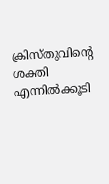ക്രിസ്തുവിന്റെ ശക്തി എന്നിൽക്കൂടി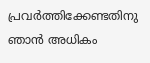പ്രവർത്തിക്കേണ്ടതിനു ഞാൻ അധികം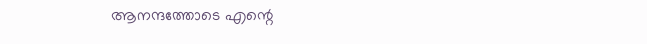ആനന്ദത്തോടെ എന്റെ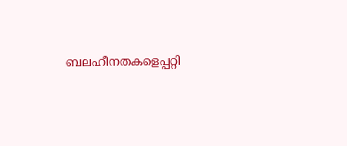ബലഹീനതകളെപ്പറ്റി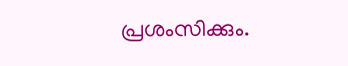പ്രശംസിക്കും.